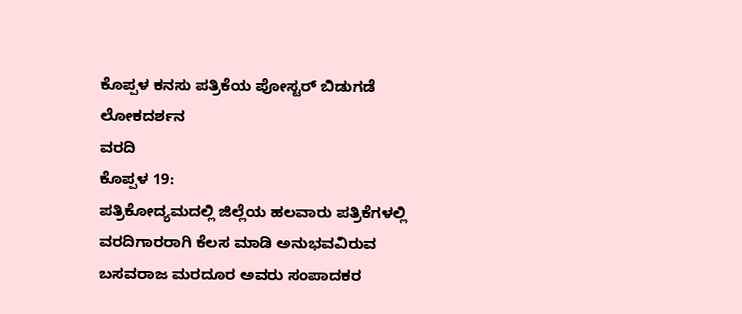ಕೊಪ್ಪಳ ಕನಸು ಪತ್ರಿಕೆಯ ಪೋಸ್ಟರ್ ಬಿಡುಗಡೆ
ಲೋಕದರ್ಶನ
ವರದಿ
ಕೊಪ್ಪಳ 19:
ಪತ್ರಿಕೋದ್ಯಮದಲ್ಲಿ ಜಿಲ್ಲೆಯ ಹಲವಾರು ಪತ್ರಿಕೆಗಳಲ್ಲಿ ವರದಿಗಾರರಾಗಿ ಕೆಲಸ ಮಾಡಿ ಅನುಭವವಿರುವ
ಬಸವರಾಜ ಮರದೂರ ಅವರು ಸಂಪಾದಕರ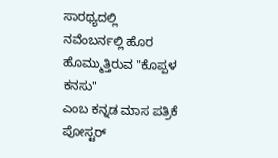ಸಾರಥ್ಯದಲ್ಲಿ
ನವೆಂಬರ್ನಲ್ಲಿ ಹೊರ ಹೊಮ್ಮುತ್ತಿರುವ "ಕೊಪ್ಪಳ ಕನಸು"
ಎಂಬ ಕನ್ನಡ ಮಾಸ ಪತ್ರಿಕೆ ಪೋಸ್ಟರ್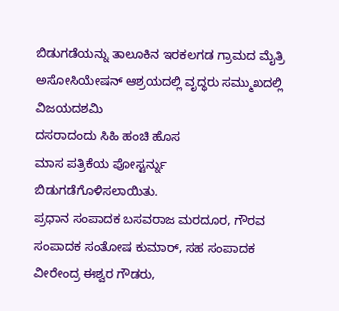ಬಿಡುಗಡೆಯನ್ನು ತಾಲೂಕಿನ ಇರಕಲಗಡ ಗ್ರಾಮದ ಮೈತ್ರಿ ಅಸೋಸಿಯೇಷನ್ ಆಶ್ರಯದಲ್ಲಿ ವೃದ್ಧರು ಸಮ್ಮುಖದಲ್ಲಿ ವಿಜಯದಶಮಿ
ದಸರಾದಂದು ಸಿಹಿ ಹಂಚಿ ಹೊಸ
ಮಾಸ ಪತ್ರಿಕೆಯ ಪೋಸ್ಟರ್ನ್ನು ಬಿಡುಗಡೆಗೊಳಿಸಲಾಯಿತು.
ಪ್ರಧಾನ ಸಂಪಾದಕ ಬಸವರಾಜ ಮರದೂರ, ಗೌರವ ಸಂಪಾದಕ ಸಂತೋಷ ಕುಮಾರ್, ಸಹ ಸಂಪಾದಕ ವೀರೇಂದ್ರ ಈಶ್ವರ ಗೌಡರು,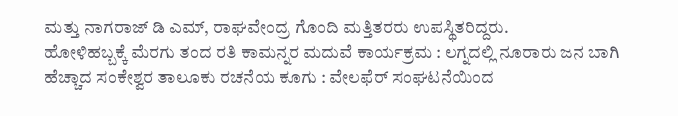ಮತ್ತು ನಾಗರಾಜ್ ಡಿ ಎಮ್, ರಾಘವೇಂದ್ರ ಗೊಂದಿ ಮತ್ತಿತರರು ಉಪಸ್ಥಿತರಿದ್ದರು.
ಹೋಳಿಹಬ್ಬಕ್ಕೆ ಮೆರಗು ತಂದ ರತಿ ಕಾಮನ್ನರ ಮದುವೆ ಕಾರ್ಯಕ್ರಮ : ಲಗ್ನದಲ್ಲಿ ನೂರಾರು ಜನ ಬಾಗಿ
ಹೆಚ್ಚಾದ ಸಂಕೇಶ್ವರ ತಾಲೂಕು ರಚನೆಯ ಕೂಗು : ವೇಲಫೆರ್ ಸಂಘಟನೆಯಿಂದ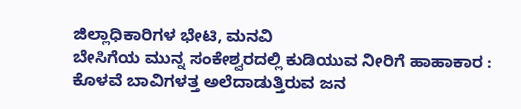ಜಿಲ್ಲಾಧಿಕಾರಿಗಳ ಭೇಟಿ, ಮನವಿ
ಬೇಸಿಗೆಯ ಮುನ್ನ ಸಂಕೇಶ್ವರದಲ್ಲಿ ಕುಡಿಯುವ ನೀರಿಗೆ ಹಾಹಾಕಾರ : ಕೊಳವೆ ಬಾವಿಗಳತ್ತ ಅಲೆದಾಡುತ್ತಿರುವ ಜನ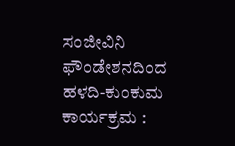ಸಂಜೀವಿನಿ ಫೌಂಡೇಶನದಿಂದ ಹಳದಿ-ಕುಂಕುಮ ಕಾರ್ಯಕ್ರಮ :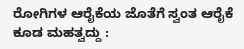ರೋಗಿಗಳ ಆರೈಕೆಯ ಜೊತೆಗೆ ಸ್ವಂತ ಆರೈಕೆ ಕೂಡ ಮಹತ್ವದ್ದು :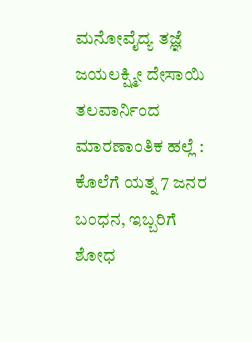ಮನೋವೈದ್ಯ ತಜ್ಞೆ ಜಯಲಕ್ಷ್ಮೀ ದೇಸಾಯಿ
ತಲವಾರ್ನಿಂದ ಮಾರಣಾಂತಿಕ ಹಲ್ಲೆ : ಕೊಲೆಗೆ ಯತ್ನ 7 ಜನರ ಬಂಧನ, ಇಬ್ಬರಿಗೆ ಶೋಧ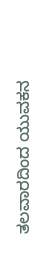ತಲವಾರದಿಂದ ಯುವಕನ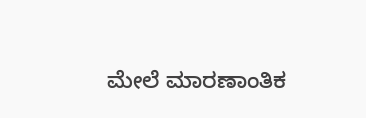ಮೇಲೆ ಮಾರಣಾಂತಿಕ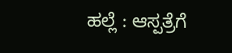ಹಲ್ಲೆ : ಆಸ್ಪತ್ರೆಗೆ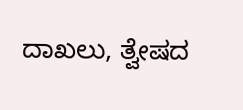ದಾಖಲು, ತ್ವೇಷದ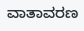ವಾತಾವರಣ